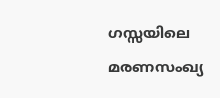ഗസ്സയിലെ മരണസംഖ്യ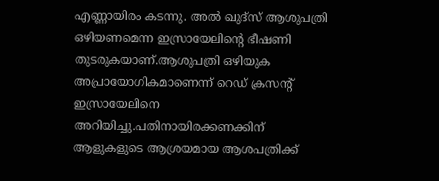എണ്ണായിരം കടന്നു. അൽ ഖുദ്സ് ആശുപത്രി ഒഴിയണമെന്ന ഇസ്രായേലിന്റെ ഭീഷണി തുടരുകയാണ്.ആശുപത്രി ഒഴിയുക അപ്രായോഗികമാണെന്ന് റെഡ് ക്രസന്റ് ഇസ്രായേലിനെ അറിയിച്ചു.പതിനായിരക്കണക്കിന് ആളുകളുടെ ആശ്രയമായ ആശപത്രിക്ക്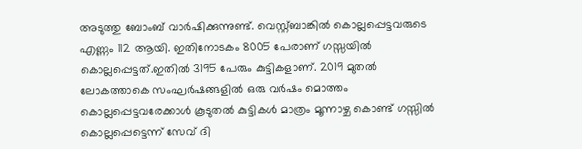അടുത്തു ബോംബ് വാർഷിക്കുന്നുണ്ട്. വെസ്റ്റ്ബാങ്കിൽ കൊല്ലപ്പെട്ടവരുടെ എണ്ണം 112 ആയി. ഇതിനോടകം 8005 പേരാണ് ഗസ്സയിൽ കൊല്ലപ്പെട്ടത്.ഇതിൽ 3195 പേരും കുട്ടികളാണ്. 2019 മുതൽ ലോകത്താകെ സംഘർഷങ്ങളിൽ ഒരു വർഷം മൊത്തം കൊല്ലപ്പെട്ടവരേക്കാൾ കൂടുതൽ കുട്ടികൾ മാത്രം മൂന്നാഴ്ച കൊണ്ട് ഗസ്സിൽ കൊല്ലപ്പെട്ടെന്ന് സേവ് ദി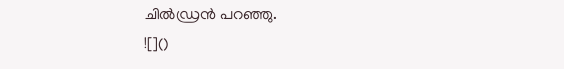ചിൽഡ്രൻ പറഞ്ഞു.
![]()